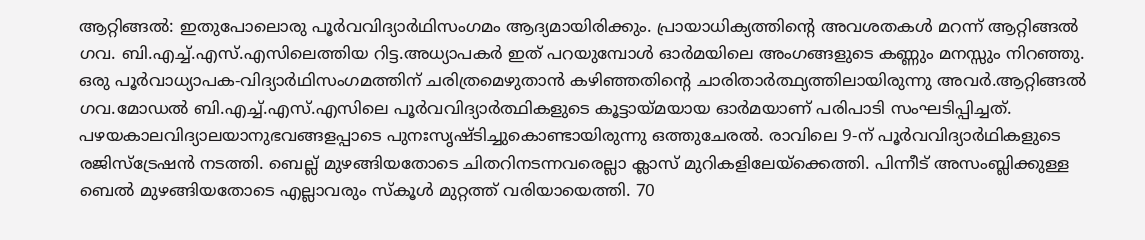ആറ്റിങ്ങൽ: ഇതുപോലൊരു പൂർവവിദ്യാർഥിസംഗമം ആദ്യമായിരിക്കും. പ്രായാധിക്യത്തിന്റെ അവശതകൾ മറന്ന് ആറ്റിങ്ങൽ ഗവ. ബി.എച്ച്.എസ്.എസിലെത്തിയ റിട്ട.അധ്യാപകർ ഇത് പറയുമ്പോൾ ഓർമയിലെ അംഗങ്ങളുടെ കണ്ണും മനസ്സും നിറഞ്ഞു. ഒരു പൂർവാധ്യാപക-വിദ്യാർഥിസംഗമത്തിന് ചരിത്രമെഴുതാൻ കഴിഞ്ഞതിന്റെ ചാരിതാർത്ഥ്യത്തിലായിരുന്നു അവർ.ആറ്റിങ്ങൽ ഗവ.മോഡൽ ബി.എച്ച്.എസ്.എസിലെ പൂർവവിദ്യാർത്ഥികളുടെ കൂട്ടായ്മയായ ഓർമയാണ് പരിപാടി സംഘടിപ്പിച്ചത്. പഴയകാലവിദ്യാലയാനുഭവങ്ങളപ്പാടെ പുനഃസൃഷ്ടിച്ചുകൊണ്ടായിരുന്നു ഒത്തുചേരൽ. രാവിലെ 9-ന് പൂർവവിദ്യാർഥികളുടെ രജിസ്ട്രേഷൻ നടത്തി. ബെല്ല് മുഴങ്ങിയതോടെ ചിതറിനടന്നവരെല്ലാ ക്ലാസ് മുറികളിലേയ്ക്കെത്തി. പിന്നീട് അസംബ്ലിക്കുള്ള ബെൽ മുഴങ്ങിയതോടെ എല്ലാവരും സ്കൂൾ മുറ്റത്ത് വരിയായെത്തി. 70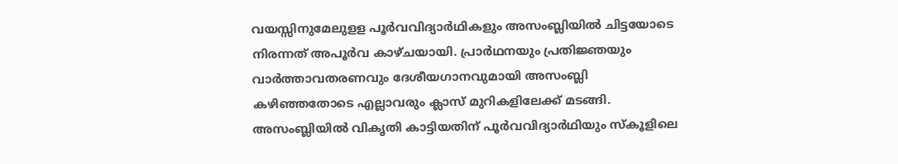വയസ്സിനുമേലുളള പൂർവവിദ്യാർഥികളും അസംബ്ലിയിൽ ചിട്ടയോടെ നിരന്നത് അപൂർവ കാഴ്ചയായി. പ്രാർഥനയും പ്രതിജ്ഞയും വാർത്താവതരണവും ദേശീയഗാനവുമായി അസംബ്ലി കഴിഞ്ഞതോടെ എല്ലാവരും ക്ലാസ് മുറികളിലേക്ക് മടങ്ങി. അസംബ്ലിയിൽ വികൃതി കാട്ടിയതിന് പൂർവവിദ്യാർഥിയും സ്കൂളിലെ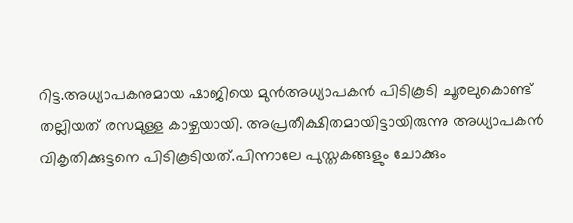റിട്ട.അധ്യാപകനുമായ ഷാജിയെ മുൻഅധ്യാപകൻ പിടികൂടി ചൂരലുകൊണ്ട് തല്ലിയത് രസമുള്ള കാഴ്ചയായി. അപ്രതീക്ഷിതമായിട്ടായിരുന്നു അധ്യാപകൻ വികൃതിക്കുട്ടനെ പിടികൂടിയത്.പിന്നാലേ പുസ്തകങ്ങളും ചോക്കും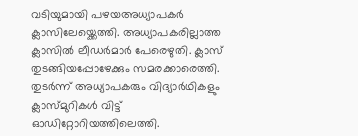വടിയുമായി പഴയഅധ്യാപകർ ക്ലാസിലേയ്ക്കെത്തി. അധ്യാപകരില്ലാത്ത ക്ലാസിൽ ലീഡർമാർ പേരെഴുതി. ക്ലാസ് തുടങ്ങിയപ്പോഴേക്കും സമരക്കാരെത്തി. തുടർന്ന് അധ്യാപകരും വിദ്യാർഥികളും ക്ലാസ്മുറികൾ വിട്ട് ഓഡിറ്റോറിയത്തിലെത്തി.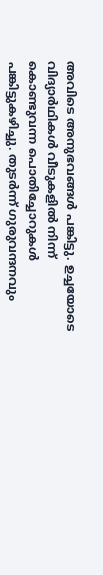അവിടെ അനുഭവങ്ങൾ പങ്കിട്ടു. ഉച്ചയോടെ വിദ്യാർഥികൾ വീടുകളിൽ നിന്ന് കൊണ്ടുവന്ന പൊതിച്ചോറുകൾ പങ്കിട്ടുകഴിച്ചു. തുടർന്ന് ഗുരുവന്ദനവും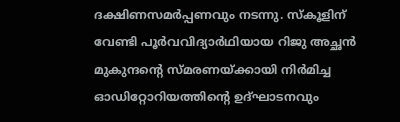ദക്ഷിണസമർപ്പണവും നടന്നു. സ്കൂളിന് വേണ്ടി പൂർവവിദ്യാർഥിയായ റിജു അച്ഛൻ മുകുന്ദന്റെ സ്മരണയ്ക്കായി നിർമിച്ച ഓഡിറ്റോറിയത്തിന്റെ ഉദ്ഘാടനവും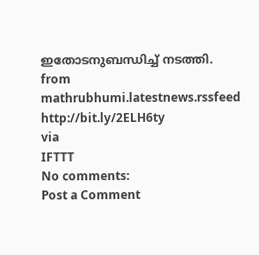ഇതോടനുബന്ധിച്ച് നടത്തി.
from mathrubhumi.latestnews.rssfeed http://bit.ly/2ELH6ty
via
IFTTT
No comments:
Post a Comment